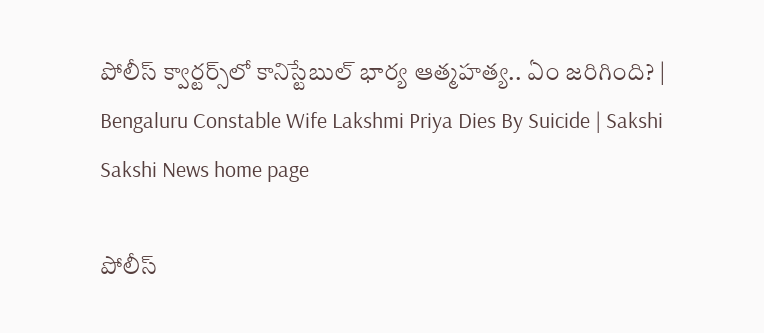పోలీస్ క్వార్టర్స్‌లో కానిస్టేబుల్‌ భార్య ఆత్మహత్య.. ఏం జరిగింది? | Bengaluru Constable Wife Lakshmi Priya Dies By Suicide | Sakshi
Sakshi News home page

పోలీస్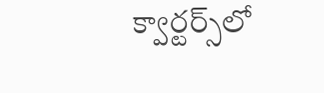క్వార్టర్స్‌లో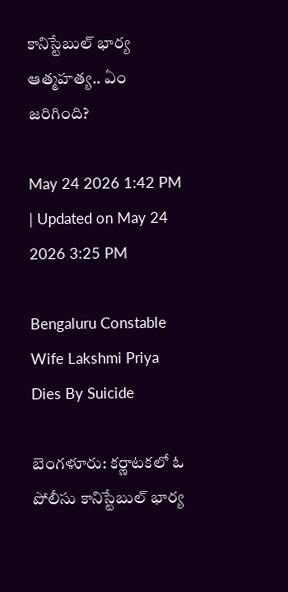కానిస్టేబుల్‌ భార్య ఆత్మహత్య.. ఏం జరిగింది?

May 24 2026 1:42 PM | Updated on May 24 2026 3:25 PM

Bengaluru Constable Wife Lakshmi Priya Dies By Suicide

బెంగళూరు: కర్ణాటకలో ఓ పోలీసు కానిస్టేబుల్‌ భార్య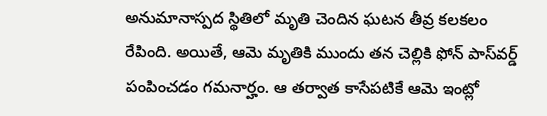అనుమానాస్పద స్థితిలో మృతి చెందిన ఘటన తీవ్ర కలకలం రేపింది. అయితే, ఆమె మృతికి ముందు తన చెల్లికి ఫోన్‌ పాస్‌వర్డ్‌ పంపించడం గమనార్హం. ఆ తర్వాత కాసేపటికే ఆమె ఇంట్లో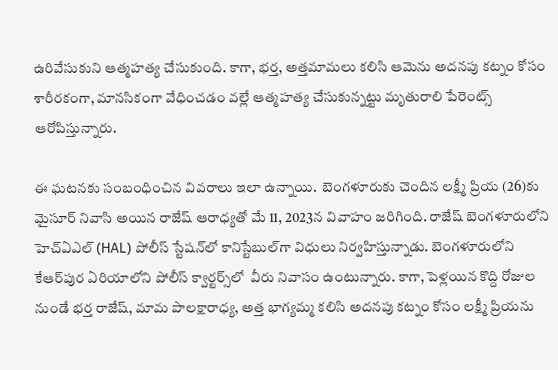ఉరివేసుకుని ఆత్మహత్య చేసుకుంది. కాగా, భర్త, అత్తమామలు కలిసి ఆమెను అదనపు కట్నం కోసం శారీరకంగా, మానసికంగా వేధించడం వల్లే ఆత్మహత్య చేసుకున్నట్టు మృతురాలి పేరెంట్స్‌ ఆరోపిస్తున్నారు.

ఈ ఘటనకు సంబంధించిన వివరాలు ఇలా ఉన్నాయి.  బెంగళూరుకు చెందిన లక్ష్మీ ప్రియ (26)కు మైసూర్ నివాసి అయిన రాజేష్ ఆరాధ్యతో మే 11, 2023న వివాహం జరిగింది. రాజేష్ బెంగళూరులోని హెచ్ఏఎల్ (HAL) పోలీస్ స్టేషన్‌లో కానిస్టేబుల్‌గా విధులు నిర్వహిస్తున్నాడు. బెంగళూరులోని కేఆర్‌పుర ఏరియాలోని పోలీస్ క్వార్టర్స్‌లో  వీరు నివాసం ఉంటున్నారు. కాగా, పెళ్లయిన కొద్ది రోజుల నుండే భర్త రాజేష్, మామ పాలక్షారాధ్య, అత్త భాగ్యమ్మ కలిసి అదనపు కట్నం కోసం లక్ష్మీ ప్రియను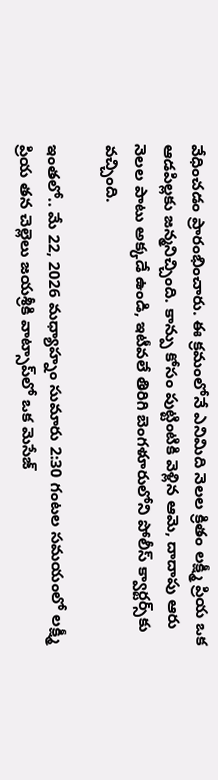వేధించడం ప్రారంభించారు. ఈ క్రమంలోనే ఎనిమిది నెలల క్రితం లక్ష్మీ ప్రియ ఒక ఆడపిల్లకు జన్మనిచ్చింది. కాన్పు కోసం పుట్టింటికి వెళ్లిన ఆమె, దాదాపు ఆరు నెలల పాటు అక్కడే ఉండి, ఇటీవలే తిరిగి బెంగళూరులోని పోలీస్ క్వార్టర్స్‌కు వచ్చింది.

ఇంతలో.. మే 22, 2026 మధ్యాహ్నం సుమారు 2:30 గంటల సమయంలో లక్ష్మీ ప్రియ తన చెల్లెలు జయశ్రీకి వాట్సాప్‌లో ఒక మెసేజ్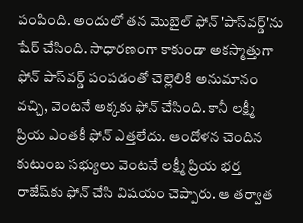పంపింది. అందులో తన మొబైల్ ఫోన్ 'పాస్‌వర్డ్'ను షేర్ చేసింది. సాధారణంగా కాకుండా అకస్మాత్తుగా ఫోన్ పాస్‌వర్డ్ పంపడంతో చెల్లెలికి అనుమానం వచ్చి, వెంటనే అక్కకు ఫోన్ చేసింది. కానీ లక్ష్మీ ప్రియ ఎంతకీ ఫోన్ ఎత్తలేదు. ఆందోళన చెందిన కుటుంబ సభ్యులు వెంటనే లక్ష్మీ ప్రియ భర్త రాజేష్‌కు ఫోన్ చేసి విషయం చెప్పారు. ఆ తర్వాత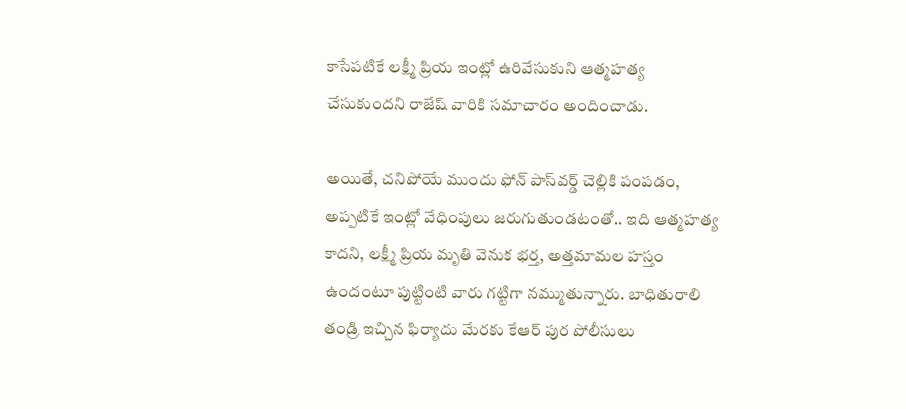కాసేపటికే లక్ష్మీ ప్రియ ఇంట్లో ఉరివేసుకుని ఆత్మహత్య చేసుకుందని రాజేష్ వారికి సమాచారం అందించాడు.

అయితే, చనిపోయే ముందు ఫోన్ పాస్‌వర్డ్ చెల్లికి పంపడం, అప్పటికే ఇంట్లో వేధింపులు జరుగుతుండటంతో.. ఇది ఆత్మహత్య కాదని, లక్ష్మీ ప్రియ మృతి వెనుక భర్త, అత్తమామల హస్తం ఉందంటూ పుట్టింటి వారు గట్టిగా నమ్ముతున్నారు. బాధితురాలి తండ్రి ఇచ్చిన ఫిర్యాదు మేరకు కేఆర్ పుర పోలీసులు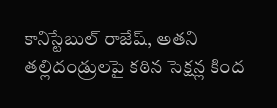కానిస్టేబుల్ రాజేష్, అతని తల్లిదండ్రులపై కఠిన సెక్షన్ల కింద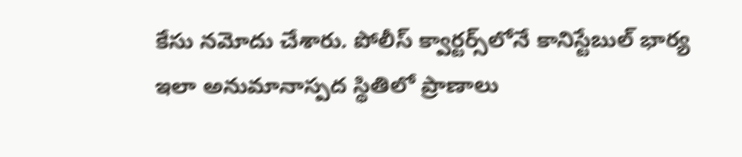కేసు నమోదు చేశారు. పోలీస్ క్వార్టర్స్‌లోనే కానిస్టేబుల్ భార్య ఇలా అనుమానాస్పద స్థితిలో ప్రాణాలు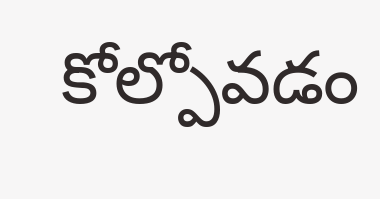కోల్పోవడం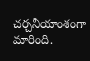చర్చనీయాంశంగా మారింది.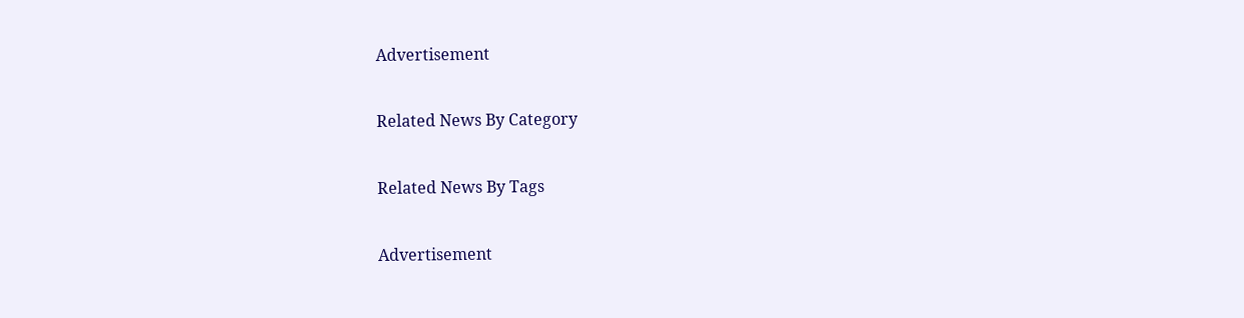Advertisement

Related News By Category

Related News By Tags

Advertisement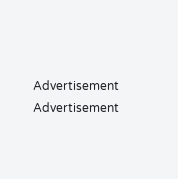Advertisement
Advertisement